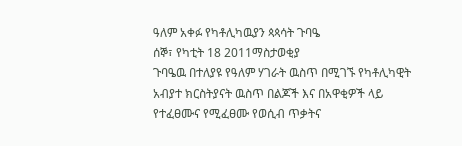ዓለም አቀፉ የካቶሊካዉያን ጳጳሳት ጉባዔ
ሰኞ፣ የካቲት 18 2011ማስታወቂያ
ጉባዔዉ በተለያዩ የዓለም ሃገራት ዉስጥ በሚገኙ የካቶሊካዊት አብያተ ክርስትያናት ዉስጥ በልጆች እና በአዋቂዎች ላይ የተፈፀሙና የሚፈፀሙ የወሲብ ጥቃትና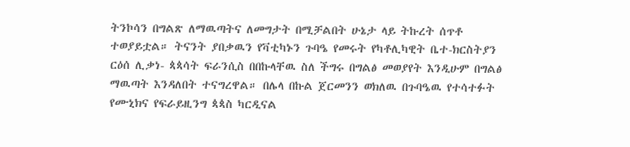ትንኮሳን በግልጽ ለማዉጣትና ለመግታት በሚቻልበት ሁኔታ ላይ ትኩረት ሰጥቶ ተወያይቷል። ትናንት ያበቃዉን የቫቲካኑን ጉባዔ የመሩት የካቶሊካዊት ቤተ-ክርስትያን ርዕሰ ሊቃነ- ጳጳሳት ፍራንሲስ በበኩላቸዉ ስለ ችግሩ በግልፅ መወያየት እንዲሁም በግልፅ ማዉጣት እንዳለበት ተናግረዋል። በሌላ በኩል ጀርመንን ወክለዉ በጉባዔዉ የተሳተፉት የሙኒክና የፍራይዚንግ ጳጳስ ካርዲናል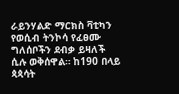ራይንሃልድ ማርክስ ቫቲካን የወሲብ ትንኮሳ የፈፀሙ ግለሰቦችን ደብቃ ይዛለች ሲሉ ወቅሰዋል። ከ190 በላይ ጳጳሳት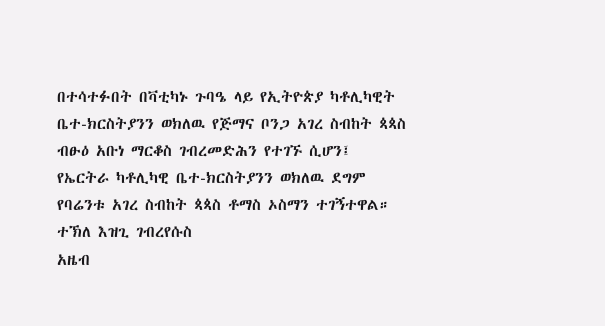በተሳተፉበት በቫቲካኑ ጉባዔ ላይ የኢትዮጵያ ካቶሊካዊት ቤተ-ክርስትያንን ወክለዉ የጅማና ቦንጋ አገረ ስብከት ጳጳስ ብፁዕ አቡነ ማርቆስ ገብረመድሕን የተገኙ ሲሆን፤ የኤርትራ ካቶሊካዊ ቤተ-ክርስትያንን ወክለዉ ደግም የባሬንቱ አገረ ስብከት ጳጳስ ቶማስ ኦስማን ተገኝተዋል።
ተኽለ እዝጊ ገብረየሱስ
አዜብ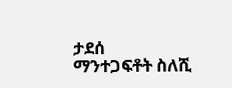ታደሰ
ማንተጋፍቶት ስለሺ